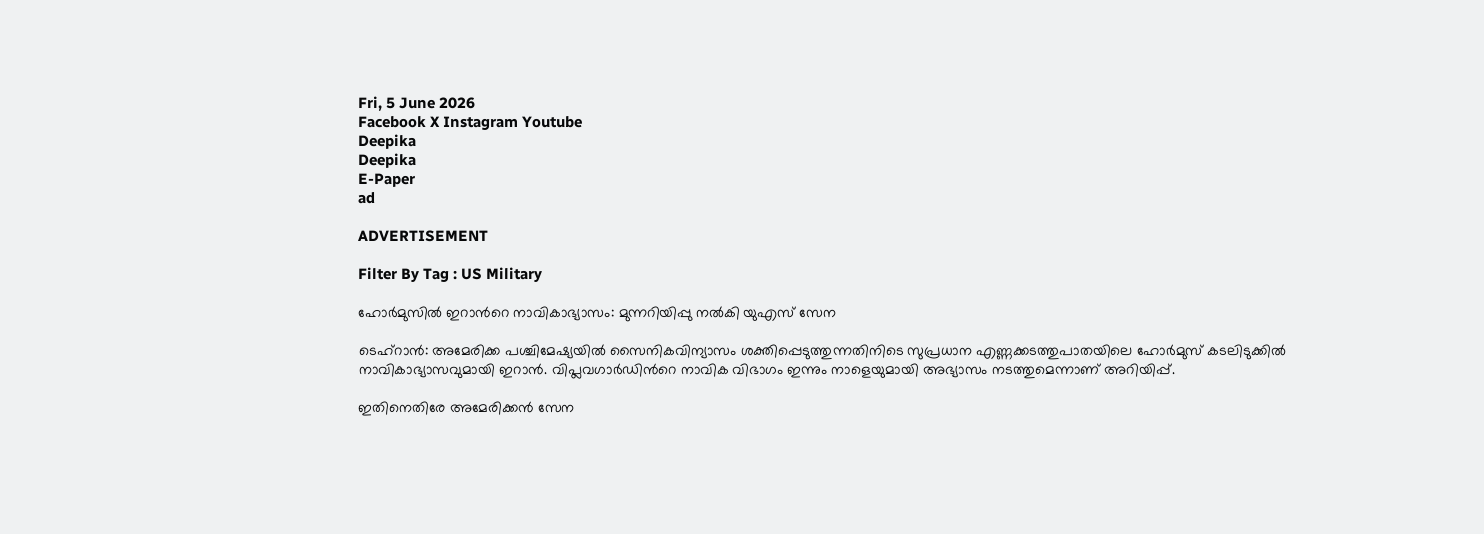Fri, 5 June 2026
Facebook X Instagram Youtube
Deepika
Deepika
E-Paper
ad

ADVERTISEMENT

Filter By Tag : US Military

ഹോർമുസിൽ ഇറാന്‍റെ നാവികാഭ്യാസം: മുന്നറിയിപ്പു നൽകി യുഎസ് സേന

ടെഹ്റാൻ: അമേരിക്ക പശ്ചിമേഷ്യയിൽ സൈനികവിന്യാസം ശക്തിപ്പെടുത്തുന്നതിനിടെ സുപ്രധാന എണ്ണക്കടത്തുപാതയിലെ ഹോർമുസ് കടലിടുക്കിൽ നാവികാഭ്യാസവുമായി ഇറാൻ. വിപ്ലവഗാർഡിന്‍റെ നാവിക വിഭാഗം ഇന്നും നാളെയുമായി അഭ്യാസം നടത്തുമെന്നാണ് അറിയിപ്പ്.

ഇതിനെതിരേ അമേരിക്കൻ സേന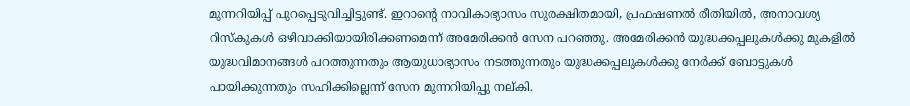മുന്നറിയിപ്പ് പുറപ്പെടുവിച്ചിട്ടുണ്ട്. ഇറാന്‍റെ നാവികാഭ്യാസം സുരക്ഷിതമായി, പ്രഫഷണൽ രീതിയിൽ, അനാവശ്യ റിസ്കുകൾ ഒഴിവാക്കിയായിരിക്കണമെന്ന് അമേരിക്കൻ സേന പറഞ്ഞു. അമേരിക്കൻ യുദ്ധക്കപ്പലുകൾക്കു മുകളിൽ യുദ്ധവിമാനങ്ങൾ പറത്തുന്നതും ആയുധാഭ്യാസം നടത്തുന്നതും യുദ്ധക്കപ്പലുകൾക്കു നേർക്ക് ബോട്ടുകൾ പായിക്കുന്നതും സഹിക്കില്ലെന്ന് സേന മുന്നറിയിപ്പു നല്കി.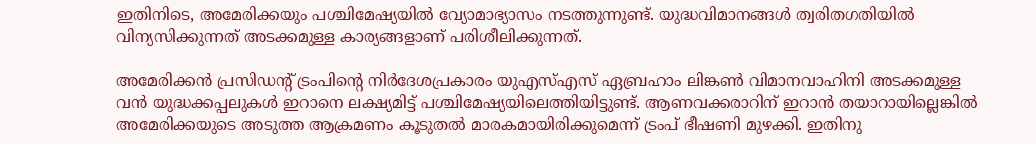ഇതിനിടെ, അമേരിക്കയും പശ്ചിമേഷ്യയിൽ വ്യോമാഭ്യാസം നടത്തുന്നുണ്ട്. യുദ്ധവിമാനങ്ങൾ ത്വരിതഗതിയിൽ വിന്യസിക്കുന്നത് അടക്കമുള്ള കാര്യങ്ങളാണ് പരിശീലിക്കുന്നത്.

അമേരിക്കൻ പ്രസിഡന്‍റ് ട്രംപിന്‍റെ നിർദേശപ്രകാരം യുഎസ്എസ് ഏബ്രഹാം ലിങ്കൺ വിമാനവാഹിനി അടക്കമുള്ള വൻ യുദ്ധക്കപ്പലുകൾ ഇറാനെ ലക്ഷ്യമിട്ട് പശ്ചിമേഷ്യയിലെത്തിയിട്ടുണ്ട്. ആണവക്കരാറിന് ഇറാൻ തയാറായില്ലെങ്കിൽ അമേരിക്കയുടെ അടുത്ത ആക്രമണം കൂടുതൽ മാരകമായിരിക്കുമെന്ന് ട്രംപ് ഭീഷണി മുഴക്കി. ഇതിനു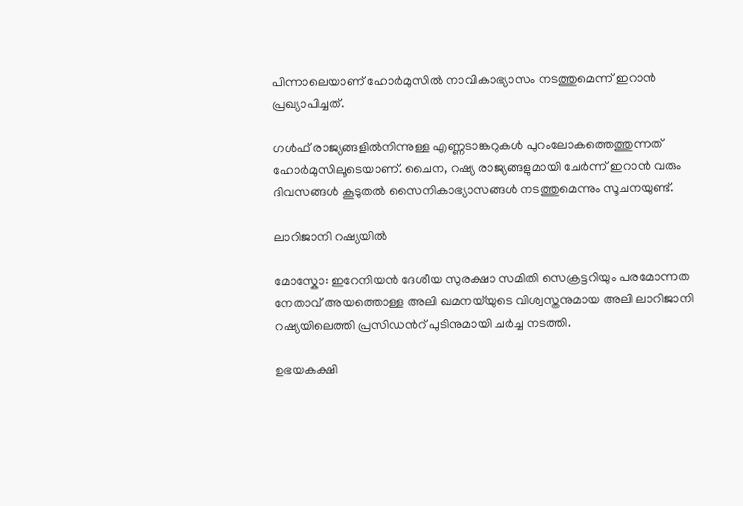പിന്നാലെയാണ് ഹോർമുസിൽ നാവികാഭ്യാസം നടത്തുമെന്ന് ഇറാൻ പ്രഖ്യാപിച്ചത്.

ഗൾഫ് രാജ്യങ്ങളിൽനിന്നുള്ള എണ്ണടാങ്കറുകൾ പുറംലോകത്തെത്തുന്നത് ഹോർമുസിലൂടെയാണ്. ചൈന, റഷ്യ രാജ്യങ്ങളുമായി ചേർന്ന് ഇറാൻ വരും ദിവസങ്ങൾ കൂടുതൽ സൈനികാഭ്യാസങ്ങൾ നടത്തുമെന്നും സൂചനയുണ്ട്.

ലാറിജാനി റഷ്യയിൽ

മോസ്കോ: ഇറേനിയൻ ദേശീയ സുരക്ഷാ സമിതി സെക്രട്ടറിയും പരമോന്നത നേതാവ് അയത്തൊള്ള അലി ഖമനയ്‌യുടെ വിശ്വസ്തനുമായ അലി ലാറിജാനി റഷ്യയിലെത്തി പ്രസിഡന്‍റ് പുടിനുമായി ചർച്ച നടത്തി.

ഉഭയകക്ഷി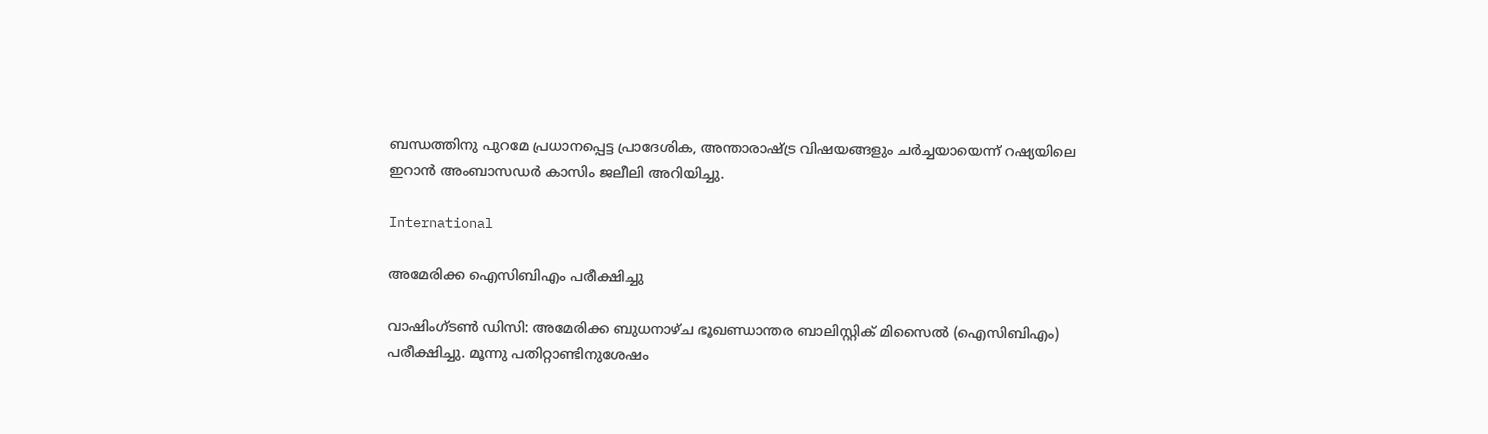ബന്ധത്തിനു പുറമേ പ്രധാനപ്പെട്ട പ്രാദേശിക, അന്താരാഷ്‌ട്ര വിഷയങ്ങളും ചർച്ചയായെന്ന് റഷ്യയിലെ ഇറാൻ അംബാസഡർ കാസിം ജലീലി അറിയിച്ചു.

International

അമേരിക്ക ഐസിബിഎം പരീക്ഷിച്ചു

വാഷിംഗ്ടൺ ഡിസി: അമേരിക്ക ബുധനാഴ്ച ഭൂഖണ്ഡാന്തര ബാലിസ്റ്റിക് മിസൈൽ (ഐസിബിഎം) പരീക്ഷിച്ചു. മൂന്നു പതിറ്റാണ്ടിനുശേഷം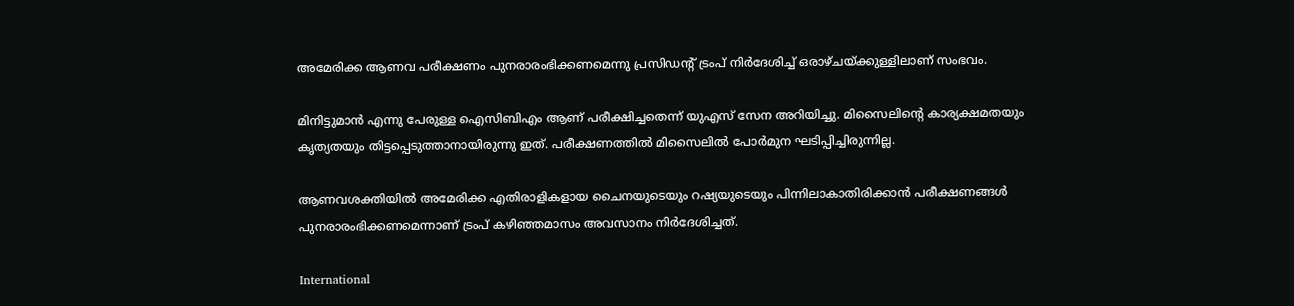അമേരിക്ക ആണവ പരീക്ഷണം പുനരാരംഭിക്കണമെന്നു പ്രസിഡന്‍റ് ട്രംപ് നിർദേശിച്ച് ഒരാഴ്ചയ്ക്കുള്ളിലാണ് സംഭവം.

മിനിട്ടുമാൻ എന്നു പേരുള്ള ഐസിബിഎം ആണ് പരീക്ഷിച്ചതെന്ന് യുഎസ് സേന അറിയിച്ചു. മിസൈലിന്‍റെ കാര്യക്ഷമതയും കൃത്യതയും തിട്ടപ്പെടുത്താനായിരുന്നു ഇത്. പരീക്ഷണത്തിൽ മിസൈലിൽ പോർമുന ഘടിപ്പിച്ചിരുന്നില്ല.

ആണവശക്തിയിൽ അമേരിക്ക എതിരാളികളായ ചൈനയുടെയും റഷ്യയുടെയും പിന്നിലാകാതിരിക്കാൻ പരീക്ഷണങ്ങൾ പുനരാരംഭിക്കണമെന്നാണ് ട്രംപ് കഴിഞ്ഞമാസം അവസാനം നിർദേശിച്ചത്.

International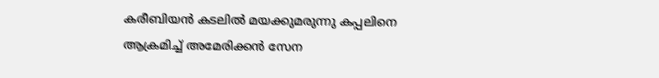കരീബിയൻ കടലിൽ മയക്കുമരുന്നു കപ്പലിനെ ആക്രമിച്ച് അമേരിക്കൻ സേന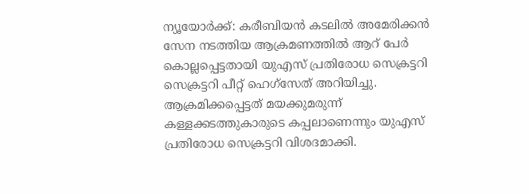ന്യൂയോർക്ക്: കരീബിയൻ കടലിൽ അമേരിക്കൻ സേന നടത്തിയ ആക്രമണത്തിൽ ആറ് പേർ കൊല്ലപ്പെട്ടതായി യുഎസ് പ്രതിരോധ സെക്രട്ടറി സെക്രട്ടറി പീറ്റ് ഹെഗ്സേത് അറിയിച്ചു. ആക്രമിക്കപ്പെട്ടത് മയക്കുമരുന്ന് കള്ളക്കടത്തുകാരുടെ കപ്പലാണെന്നും യുഎസ് പ്രതിരോധ സെക്രട്ടറി വിശദമാക്കി.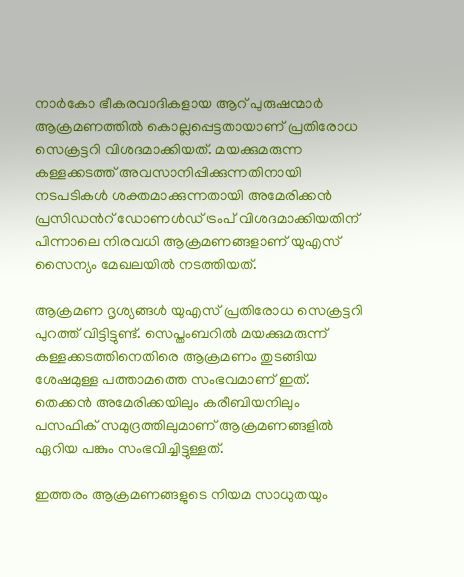നാർകോ ഭീകരവാദികളായ ആറ് പുരുഷന്മാർ ആക്രമണത്തിൽ കൊല്ലപ്പെട്ടതായാണ് പ്രതിരോധ സെക്രട്ടറി വിശദമാക്കിയത്. മയക്കുമരുന്ന കള്ളക്കടത്ത് അവസാനിപ്പിക്കുന്നതിനായി നടപടികൾ ശക്തമാക്കുന്നതായി അമേരിക്കൻ പ്രസിഡന്‍റ് ഡോണൾഡ് ട്രംപ് വിശദമാക്കിയതിന് പിന്നാലെ നിരവധി ആക്രമണങ്ങളാണ് യുഎസ് സൈന്യം മേഖലയിൽ നടത്തിയത്.

ആക്രമണ ദൃശ്യങ്ങൾ യുഎസ് പ്രതിരോധ സെക്രട്ടറി പുറത്ത് വിട്ടിട്ടുണ്ട്. സെപ്തംബറിൽ മയക്കുമരുന്ന് കള്ളക്കടത്തിനെതിരെ ആക്രമണം തുടങ്ങിയ ശേഷമുള്ള പത്താമത്തെ സംഭവമാണ് ഇത്. തെക്കൻ അമേരിക്കയിലും കരീബിയനിലും പസഫിക് സമുദ്രത്തിലുമാണ് ആക്രമണങ്ങളിൽ ഏറിയ പങ്കും സംഭവിച്ചിട്ടുള്ളത്.

ഇത്തരം ആക്രമണങ്ങളുടെ നിയമ സാധുതയും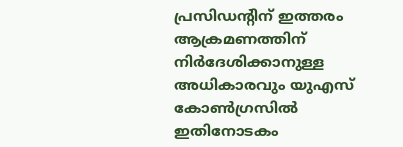പ്രസിഡന്‍റിന് ഇത്തരം ആക്രമണത്തിന് നിർദേശിക്കാനുള്ള അധികാരവും യുഎസ് കോൺഗ്രസിൽ ഇതിനോടകം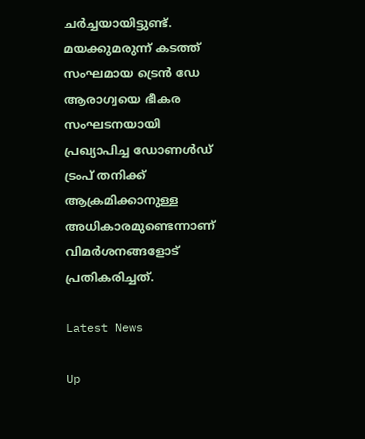ചർച്ചയായിട്ടുണ്ട്. മയക്കുമരുന്ന് കടത്ത് സംഘമായ ട്രെൻ ഡേ ആരാഗ്വയെ ഭീകര സംഘടനയായി പ്രഖ്യാപിച്ച ഡോണൾഡ് ട്രംപ് തനിക്ക് ആക്രമിക്കാനുള്ള അധികാരമുണ്ടെന്നാണ് വിമ‍ർശനങ്ങളോട് പ്രതികരിച്ചത്.

Latest News

Up